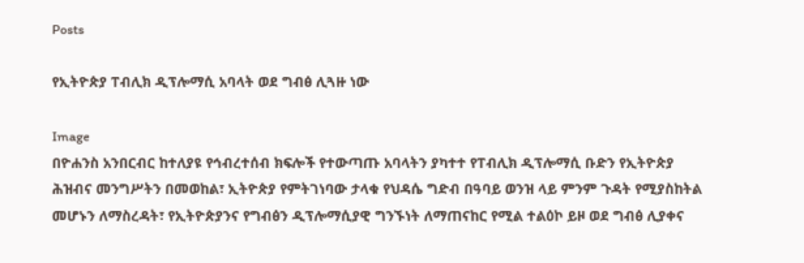Posts

የኢትዮጵያ ፐብሊክ ዲፕሎማሲ አባላት ወደ ግብፅ ሊጓዙ ነው

Image
በዮሐንስ አንበርብር ከተለያዩ የኅብረተሰብ ክፍሎች የተውጣጡ አባላትን ያካተተ የፐብሊክ ዲፕሎማሲ ቡድን የኢትዮጵያ ሕዝብና መንግሥትን በመወከል፣ ኢትዮጵያ የምትገነባው ታላቁ የህዳሴ ግድብ በዓባይ ወንዝ ላይ ምንም ጉዳት የሚያስከትል መሆኑን ለማስረዳት፣ የኢትዮጵያንና የግብፅን ዲፕሎማሲያዊ ግንኙነት ለማጠናከር የሚል ተልዕኮ ይዞ ወደ ግብፅ ሊያቀና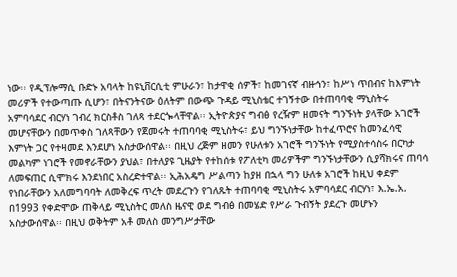ነው፡፡ የዲፕሎማሲ ቡድኑ አባላት ከዩኒቨርሲቲ ምሁራን፣ ከታዋቂ ሰዎች፣ ከመገናኛ ብዙኅን፣ ከሥነ ጥበብና ከእምነት መሪዎች የተውጣጡ ሲሆን፣ በትናንትናው ዕለትም በውጭ ጉዳይ ሚኒስቴር ተገኝተው በተጠባባቂ ማኒስትሩ አምባሳደር ብርሃነ ገብረ ክርስቶስ ገለጻ ተደርጐላቸዋል፡፡ ኢትዮጵያና ግብፅ የረዥም ዘመናት ግንኙነት ያላቸው አገሮች መሆናቸውን በመጥቀስ ገለጻቸውን የጀመሩት ተጠባባቂ ሚኒስትሩ፣ ይህ ግንኙነታቸው ከተፈጥሮና ከመንፈሳዊ እምነት ጋር የተዛመደ እንደሆነ አስታውሰዋል፡፡ በዚህ ረጅም ዘመን የሁለቱን አገሮች ግንኙነት የሚያስተሳስሩ በርካታ መልካም ነገሮች የመኖራቸውን ያህል፣ በተለያዩ ጊዜያት የተከሰቱ የፖለቲካ መሪዎችም ግንኙነታቸውን ሲያሻክሩና ጠባሳ ለመፍጠር ሲሞክሩ እንደነበር አስረድተዋል፡፡ ኢሕአዴግ ሥልጣን ከያዘ በኋላ ግን ሁለቱ አገሮች ከዚህ ቀደም የነበራቸውን አለመግባባት ለመቅረፍ ጥረት መደረጉን የገለጹት ተጠባባቂ ሚኒስትሩ አምባሳደር ብርሃነ፣ እ.ኤ.አ. በ1993 የቀድሞው ጠቅላይ ሚኒስትር መለስ ዜናዊ ወደ ግብፅ በመሄድ የሥራ ጉብኝት ያደረጉ መሆኑን አስታውሰዋል፡፡ በዚህ ወቅትም አቶ መለስ መንግሥታቸው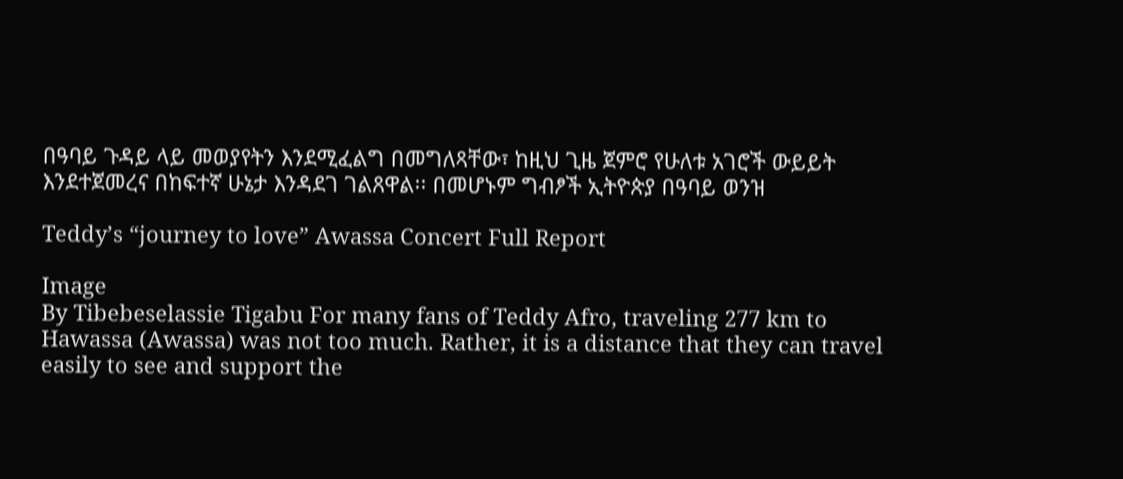በዓባይ ጉዳይ ላይ መወያየትን እንደሚፈልግ በመግለጻቸው፣ ከዚህ ጊዜ ጀምሮ የሁለቱ አገሮች ውይይት እንደተጀመረና በከፍተኛ ሁኔታ እንዳደገ ገልጸዋል፡፡ በመሆኑም ግብፆች ኢትዮጵያ በዓባይ ወንዝ

Teddy’s “journey to love” Awassa Concert Full Report

Image
By Tibebeselassie Tigabu For many fans of Teddy Afro, traveling 277 km to Hawassa (Awassa) was not too much. Rather, it is a distance that they can travel easily to see and support the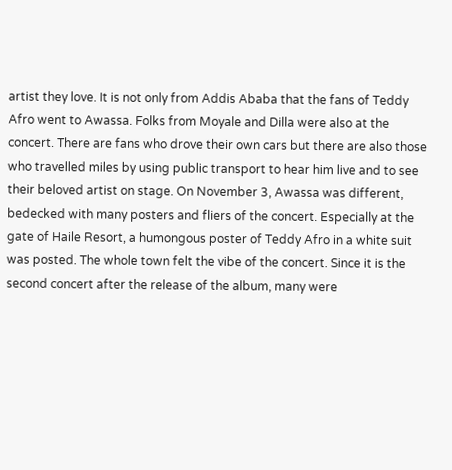artist they love. It is not only from Addis Ababa that the fans of Teddy Afro went to Awassa. Folks from Moyale and Dilla were also at the concert. There are fans who drove their own cars but there are also those who travelled miles by using public transport to hear him live and to see their beloved artist on stage. On November 3, Awassa was different, bedecked with many posters and fliers of the concert. Especially at the gate of Haile Resort, a humongous poster of Teddy Afro in a white suit was posted. The whole town felt the vibe of the concert. Since it is the second concert after the release of the album, many were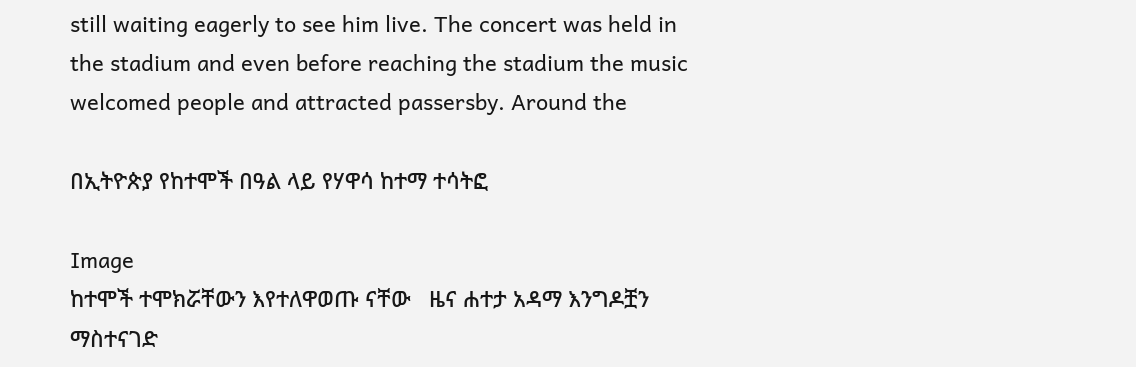still waiting eagerly to see him live. The concert was held in the stadium and even before reaching the stadium the music welcomed people and attracted passersby. Around the

በኢትዮጵያ የከተሞች በዓል ላይ የሃዋሳ ከተማ ተሳትፎ

Image
ከተሞች ተሞክሯቸውን እየተለዋወጡ ናቸው   ዜና ሐተታ አዳማ እንግዶቿን ማስተናገድ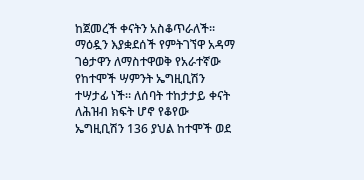ከጀመረች ቀናትን አስቆጥራለች። ማዕዷን እያቋደሰች የምትገኘዋ አዳማ ገፅታዋን ለማስተዋወቅ የአራተኛው የከተሞች ሣምንት ኤግዚቢሽን ተሣታፊ ነች። ለሰባት ተከታታይ ቀናት ለሕዝብ ክፍት ሆኖ የቆየው ኤግዚቢሽን 136 ያህል ከተሞች ወደ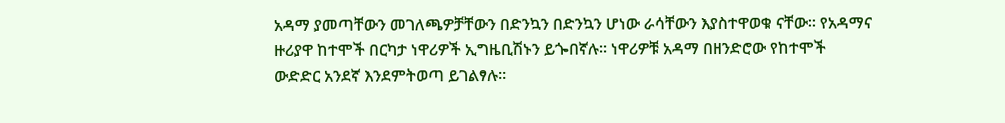አዳማ ያመጣቸውን መገለጫዎቻቸውን በድንኳን በድንኳን ሆነው ራሳቸውን እያስተዋወቁ ናቸው። የአዳማና ዙሪያዋ ከተሞች በርካታ ነዋሪዎች ኢግዜቢሽኑን ይጐበኛሉ። ነዋሪዎቹ አዳማ በዘንድሮው የከተሞች ውድድር አንደኛ እንደምትወጣ ይገልፃሉ።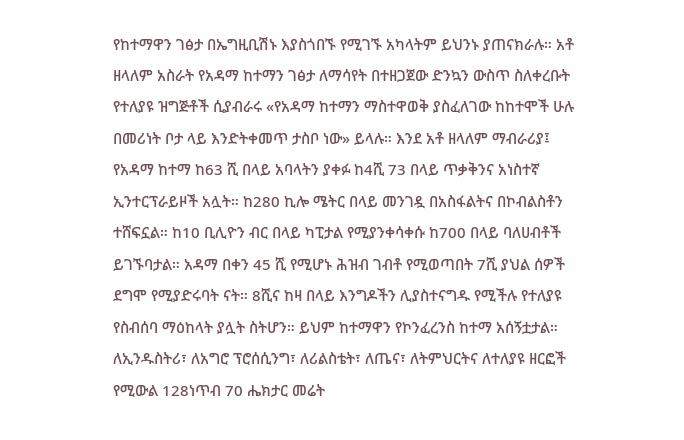የከተማዋን ገፅታ በኤግዚቢሽኑ እያስጎበኙ የሚገኙ አካላትም ይህንኑ ያጠናክራሉ። አቶ ዘላለም አስራት የአዳማ ከተማን ገፅታ ለማሳየት በተዘጋጀው ድንኳን ውስጥ ስለቀረቡት የተለያዩ ዝግጅቶች ሲያብራሩ «የአዳማ ከተማን ማስተዋወቅ ያስፈለገው ከከተሞች ሁሉ በመሪነት ቦታ ላይ እንድትቀመጥ ታስቦ ነው» ይላሉ። እንደ አቶ ዘላለም ማብራሪያ፤ የአዳማ ከተማ ከ63 ሺ በላይ አባላትን ያቀፉ ከ4ሺ 73 በላይ ጥቃቅንና አነስተኛ ኢንተርፕራይዞች አሏት። ከ280 ኪሎ ሜትር በላይ መንገዷ በአስፋልትና በኮብልስቶን ተሸፍኗል። ከ10 ቢሊዮን ብር በላይ ካፒታል የሚያንቀሳቀሱ ከ700 በላይ ባለሀብቶች ይገኙባታል። አዳማ በቀን 45 ሺ የሚሆኑ ሕዝብ ገብቶ የሚወጣበት 7ሺ ያህል ሰዎች ደግሞ የሚያድሩባት ናት። 8ሺና ከዛ በላይ እንግዶችን ሊያስተናግዱ የሚችሉ የተለያዩ የስብሰባ ማዕከላት ያሏት ስትሆን። ይህም ከተማዋን የኮንፈረንስ ከተማ አሰኝቷታል። ለኢንዱስትሪ፣ ለአግሮ ፕሮሰሲንግ፣ ለሪልስቴት፣ ለጤና፣ ለትምህርትና ለተለያዩ ዘርፎች የሚውል 128ነጥብ 70 ሔክታር መሬት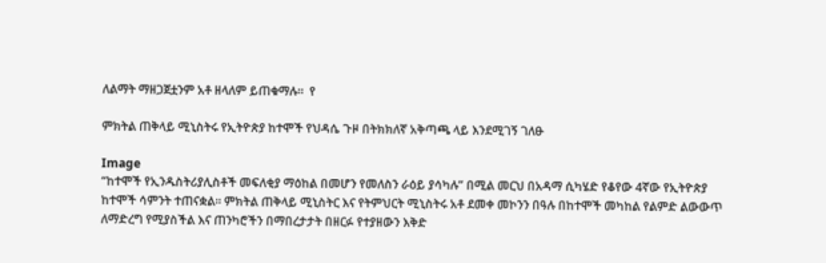ለልማት ማዘጋጀቷንም አቶ ዘላለም ይጠቁማሉ።  የ

ምክትል ጠቅላይ ሚኒስትሩ የኢትዮጵያ ከተሞች የህዳሴ ጉዞ በትክክለኛ አቅጣጫ ላይ እንደሚገኝ ገለፁ

Image
“ከተሞች የኢንዱስትሪያሊስቶች መፍለቂያ ማዕከል በመሆን የመለስን ራዕይ ያሳካሉ” በሚል መርህ በአዳማ ሲካሄድ የቆየው 4ኛው የኢትዮጵያ ከተሞች ሳምንት ተጠናቋል፡፡ ምክትል ጠቅላይ ሚኒስትር እና የትምህርት ሚኒስትሩ አቶ ደመቀ መኮንን በዓሉ በከተሞች መካከል የልምድ ልውውጥ ለማድረግ የሚያስችል እና ጠንካሮችን በማበረታታት በዘርፉ የተያዘውን እቅድ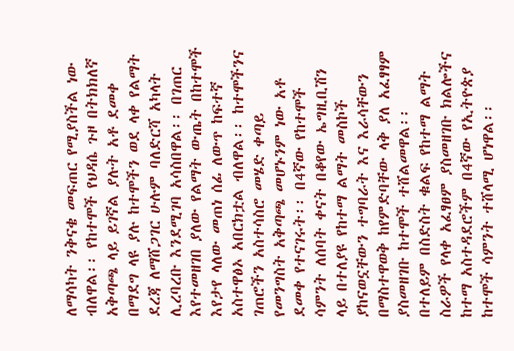ለማሳካት ንቅናቄ መፍጠር የሚያስችል ነው ብለዋል፡፡ የከተሞች የህዳሴ ጉዞ በትክክለኛ አቅጣጫ ላይ ይገኛል ያሉት አቶ ደመቀ በማደግ ላዩ ያሉ ከተሞችን ወደ ላቀ የልማት ደረጃ ለማሸጋገር ሁሉም ባለድርሻ አካላት ሊረባረቡ እንደሚገባ አሳስበዋል፡፡ በገጠር እየተመዘገበ ያለው የልማት ውጤት በከተሞች እየታየ ላለው መጠነ ሰፊ ለውጥ ከፍተኛ አስተዋፅኦ አበርክቷል ብለዋል፡፡ ከተሞችንና ገጠሮችን አስተሳስሮ መሄድ ቀጣይ የመንግስት አቅጣጫ መሆኑንም ነው አቶ ደመቀ የተናገሩት፡፡ በ4ኛው የከተሞች ሳምንት ለሰባት ቀናት በቆየው ኤግዚቢሽን ላይ በተለያዩ የከተማ ልማት መስኮች ያከናወኗቸውን ተግባራት እና እራሳቸውን በማስተዋወቅ ከየምድባቸው ላቅ ያለ አፈፃፃም ያስመዘገቡ ከተሞች ተሸልመዋል፡፡ በተለይም በስድስት ቁልፍ የከተማ ልማት ስራዎች የላቀ አፈፃፀም ያስመዘገቡ ክልሎችና ከተማ አስተዳደሮችም በ4ኛው የኢትዮጵያ ከተሞች ሳምንት ተሸላሚ ሆነዋል፡፡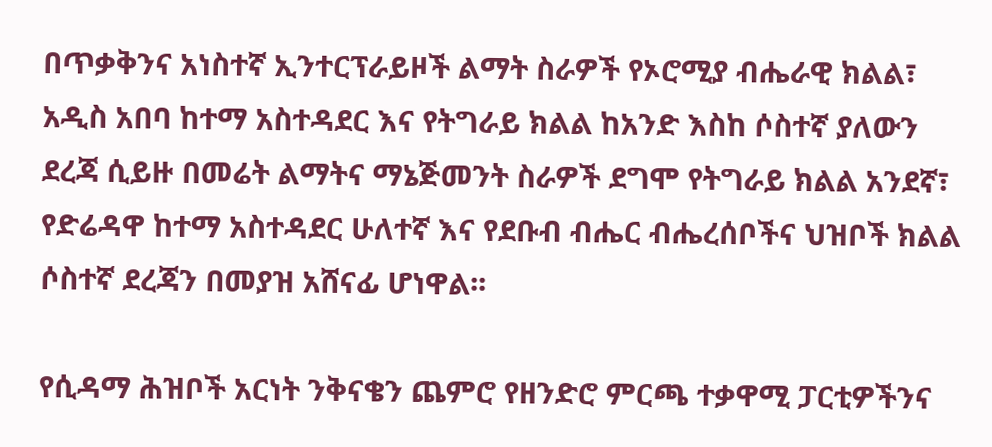በጥቃቅንና አነስተኛ ኢንተርፕራይዞች ልማት ስራዎች የኦሮሚያ ብሔራዊ ክልል፣ አዲስ አበባ ከተማ አስተዳደር እና የትግራይ ክልል ከአንድ እስከ ሶስተኛ ያለውን ደረጃ ሲይዙ በመሬት ልማትና ማኔጅመንት ስራዎች ደግሞ የትግራይ ክልል አንደኛ፣ የድሬዳዋ ከተማ አስተዳደር ሁለተኛ እና የደቡብ ብሔር ብሔረሰቦችና ህዝቦች ክልል ሶስተኛ ደረጃን በመያዝ አሸናፊ ሆነዋል፡፡

የሲዳማ ሕዝቦች አርነት ንቅናቄን ጨምሮ የዘንድሮ ምርጫ ተቃዋሚ ፓርቲዎችንና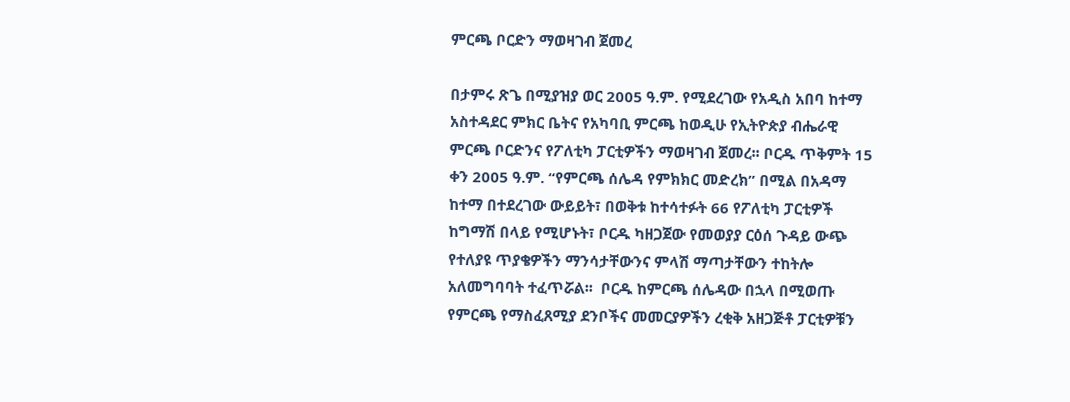ምርጫ ቦርድን ማወዛገብ ጀመረ

በታምሩ ጽጌ በሚያዝያ ወር 2005 ዓ.ም. የሚደረገው የአዲስ አበባ ከተማ አስተዳደር ምክር ቤትና የአካባቢ ምርጫ ከወዲሁ የኢትዮጵያ ብሔራዊ ምርጫ ቦርድንና የፖለቲካ ፓርቲዎችን ማወዛገብ ጀመረ፡፡ ቦርዱ ጥቅምት 15 ቀን 2005 ዓ.ም. “የምርጫ ሰሌዳ የምክክር መድረክ” በሚል በአዳማ ከተማ በተደረገው ውይይት፣ በወቅቱ ከተሳተፉት 66 የፖለቲካ ፓርቲዎች ከግማሽ በላይ የሚሆኑት፣ ቦርዱ ካዘጋጀው የመወያያ ርዕሰ ጉዳይ ውጭ የተለያዩ ጥያቄዎችን ማንሳታቸውንና ምላሽ ማጣታቸውን ተከትሎ አለመግባባት ተፈጥሯል፡፡  ቦርዱ ከምርጫ ሰሌዳው በኋላ በሚወጡ የምርጫ የማስፈጸሚያ ደንቦችና መመርያዎችን ረቂቅ አዘጋጅቶ ፓርቲዎቹን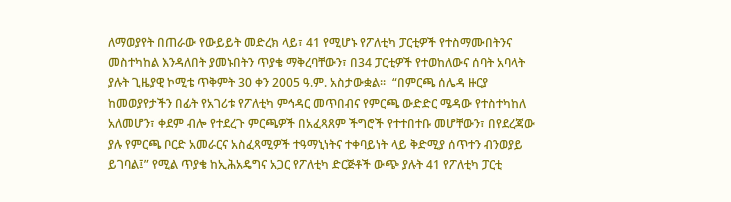ለማወያየት በጠራው የውይይት መድረክ ላይ፣ 41 የሚሆኑ የፖለቲካ ፓርቲዎች የተስማሙበትንና መስተካከል እንዳለበት ያመኑበትን ጥያቄ ማቅረባቸውን፣ በ34 ፓርቲዎች የተወከለውና ሰባት አባላት ያሉት ጊዜያዊ ኮሚቴ ጥቅምት 30 ቀን 2005 ዓ.ም. አስታውቋል፡፡  “በምርጫ ሰሌዳ ዙርያ ከመወያየታችን በፊት የአገሪቱ የፖለቲካ ምኅዳር መጥበብና የምርጫ ውድድር ሜዳው የተስተካከለ አለመሆን፣ ቀደም ብሎ የተደረጉ ምርጫዎች በአፈጻጸም ችግሮች የተተበተቡ መሆቸውን፣ በየደረጃው ያሉ የምርጫ ቦርድ አመራርና አስፈጻሚዎች ተዓማኒነትና ተቀባይነት ላይ ቅድሚያ ሰጥተን ብንወያይ ይገባል፤” የሚል ጥያቄ ከኢሕአዴግና አጋር የፖለቲካ ድርጅቶች ውጭ ያሉት 41 የፖለቲካ ፓርቲ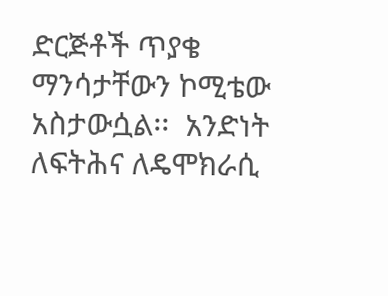ድርጅቶች ጥያቄ ማንሳታቸውን ኮሚቴው አስታውሷል፡፡  አንድነት ለፍትሕና ለዴሞክራሲ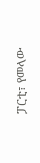ፓርቲ፣ የመላው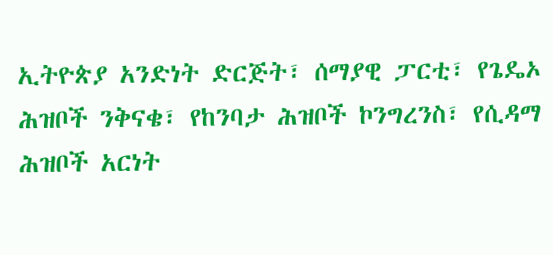ኢትዮጵያ አንድነት ድርጅት፣ ሰማያዊ ፓርቲ፣ የጌዴኦ ሕዝቦች ንቅናቄ፣ የከንባታ ሕዝቦች ኮንግረንስ፣ የሲዳማ ሕዝቦች አርነት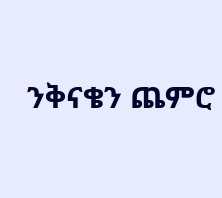ንቅናቄን ጨምሮ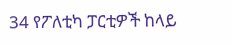34 የፖለቲካ ፓርቲዎች ከላይ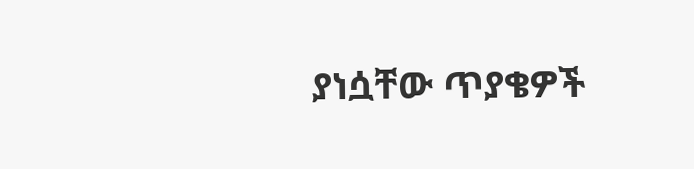ያነሷቸው ጥያቄዎች